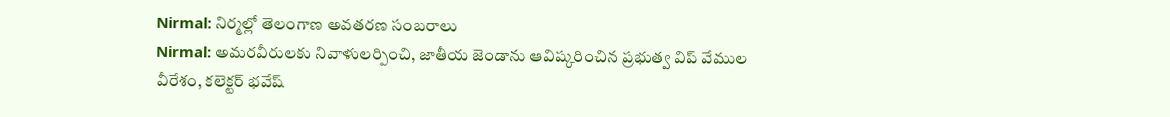Nirmal: నిర్మల్లో తెలంగాణ అవతరణ సంబరాలు
Nirmal: అమరవీరులకు నివాళులర్పించి, జాతీయ జెండాను ఆవిష్కరించిన ప్రభుత్వ విప్ వేముల వీరేశం, కలెక్టర్ భవేష్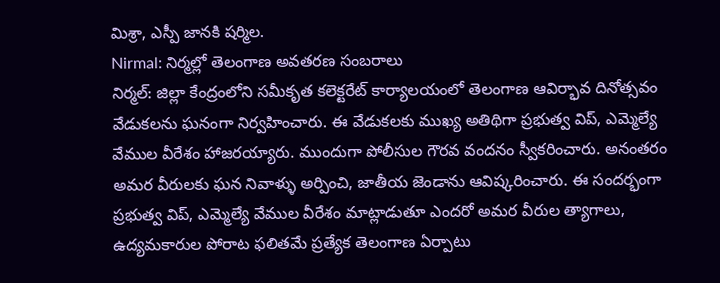మిశ్రా, ఎస్పీ జానకి షర్మిల.
Nirmal: నిర్మల్లో తెలంగాణ అవతరణ సంబరాలు
నిర్మల్: జిల్లా కేంద్రంలోని సమీకృత కలెక్టరేట్ కార్యాలయంలో తెలంగాణ ఆవిర్భావ దినోత్సవం వేడుకలను ఘనంగా నిర్వహించారు. ఈ వేడుకలకు ముఖ్య అతిథిగా ప్రభుత్వ విప్, ఎమ్మెల్యే వేముల వీరేశం హాజరయ్యారు. ముందుగా పోలీసుల గౌరవ వందనం స్వీకరించారు. అనంతరం అమర వీరులకు ఘన నివాళ్ళు అర్పించి, జాతీయ జెండాను ఆవిష్కరించారు. ఈ సందర్భంగా ప్రభుత్వ విప్, ఎమ్మెల్యే వేముల వీరేశం మాట్లాడుతూ ఎందరో అమర వీరుల త్యాగాలు, ఉద్యమకారుల పోరాట ఫలితమే ప్రత్యేక తెలంగాణ ఏర్పాటు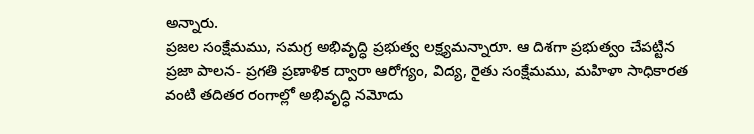అన్నారు.
ప్రజల సంక్షేమము, సమగ్ర అభివృద్ధి ప్రభుత్వ లక్ష్యమన్నారూ. ఆ దిశగా ప్రభుత్వం చేపట్టిన ప్రజా పాలన- ప్రగతి ప్రణాళిక ద్వారా ఆరోగ్యం, విద్య, రైతు సంక్షేమము, మహిళా సాధికారత వంటి తదితర రంగాల్లో అభివృద్ధి నమోదు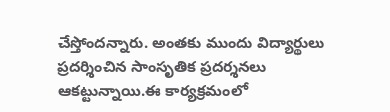చేస్తోందన్నారు. అంతకు ముందు విద్యార్థులు ప్రదర్శించిన సాంసృతిక ప్రదర్శనలు ఆకట్టున్నాయి.ఈ కార్యక్రమంలో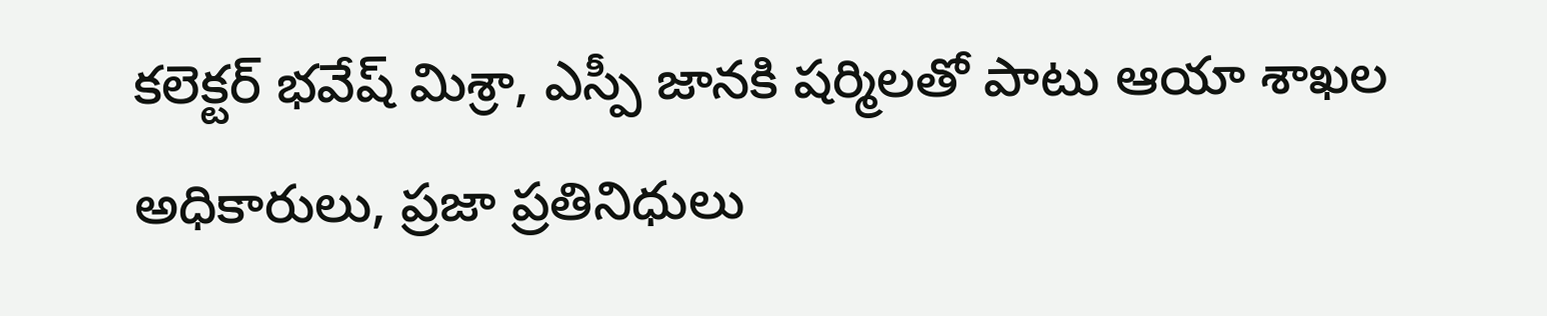కలెక్టర్ భవేష్ మిశ్రా, ఎస్పీ జానకి షర్మిలతో పాటు ఆయా శాఖల అధికారులు, ప్రజా ప్రతినిధులు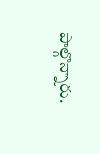పాల్గొన్నారు.